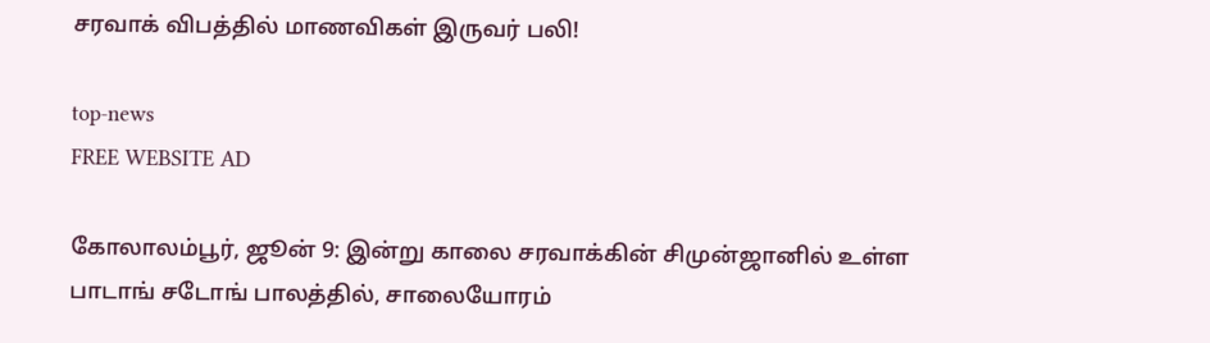சரவாக் விபத்தில் மாணவிகள் இருவர் பலி!

top-news
FREE WEBSITE AD

கோலாலம்பூர், ஜூன் 9: இன்று காலை சரவாக்கின் சிமுன்ஜானில் உள்ள பாடாங் சடோங் பாலத்தில், சாலையோரம்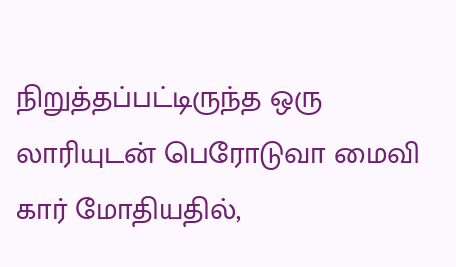நிறுத்தப்பட்டிருந்த ஒரு லாரியுடன் பெரோடுவா மைவி கார் மோதியதில்,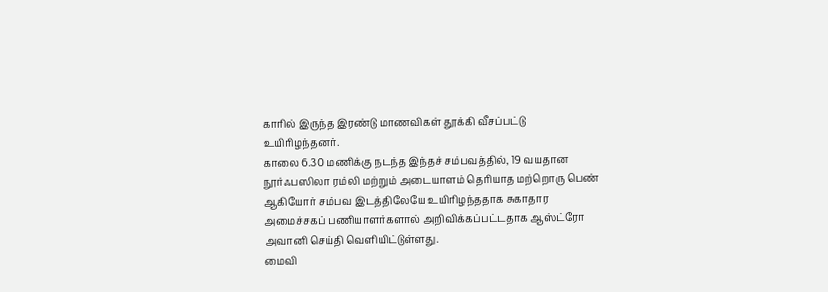காரில் இருந்த இரண்டு மாணவிகள் தூக்கி வீசப்பட்டு உயிரிழந்தனர்.
காலை 6.30 மணிக்கு நடந்த இந்தச் சம்பவத்தில், 19 வயதான நூர்ஃபஸிலா ரம்லி மற்றும் அடையாளம் தெரியாத மற்றொரு பெண் ஆகியோர் சம்பவ இடத்திலேயே உயிரிழந்ததாக சுகாதார அமைச்சகப் பணியாளர்களால் அறிவிக்கப்பட்டதாக ஆஸ்ட்ரோ அவானி செய்தி வெளியிட்டுள்ளது.
மைவி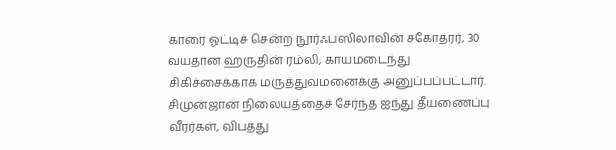காரை ஓட்டிச் சென்ற நூர்ஃபஸிலாவின் சகோதரர், 30 வயதான ஹருதின் ரம்லி, காயமடைந்து சிகிச்சைக்காக மருத்துவமனைக்கு அனுப்பப்பட்டார்.
சிமுன்ஜான் நிலையத்தைச் சேர்ந்த ஐந்து தீயணைப்பு வீரர்கள், விபத்து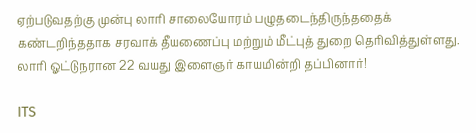ஏற்படுவதற்கு முன்பு லாரி சாலையோரம் பழுதடைந்திருந்ததைக் கண்டறிந்ததாக சரவாக் தீயணைப்பு மற்றும் மீட்புத் துறை தெரிவித்துள்ளது.
லாரி ஓட்டுநரான 22 வயது இளைஞர் காயமின்றி தப்பினார்!

ITS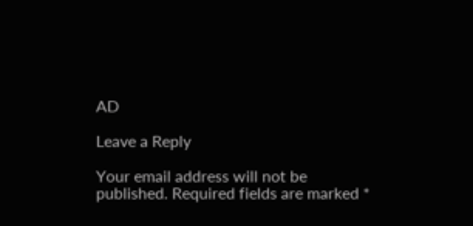AD

Leave a Reply

Your email address will not be published. Required fields are marked *